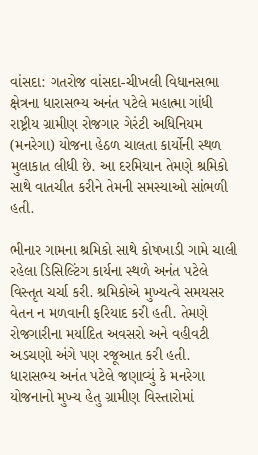વાંસદા: ગતરોજ વાંસદા-ચીખલી વિધાનસભા ક્ષેત્રના ધારાસભ્ય અનંત પટેલે મહાત્મા ગાંધી રાષ્ટ્રીય ગ્રામીણ રોજગાર ગેરંટી અધિનિયમ (મનરેગા) યોજના હેઠળ ચાલતા કાર્યોની સ્થળ મુલાકાત લીધી છે. આ દરમિયાન તેમણે શ્રમિકો સાથે વાતચીત કરીને તેમની સમસ્યાઓ સાંભળી હતી.

ભીનાર ગામના શ્રમિકો સાથે કોષખાડી ગામે ચાલી રહેલા ડિસિલ્ટિંગ કાર્યના સ્થળે અનંત પટેલે વિસ્તૃત ચર્ચા કરી. શ્રમિકોએ મુખ્યત્વે સમયસર વેતન ન મળવાની ફરિયાદ કરી હતી. તેમણે રોજગારીના મર્યાદિત અવસરો અને વહીવટી અડચણો અંગે પણ રજૂઆત કરી હતી. ધારાસભ્ય અનંત પટેલે જણાવ્યું કે મનરેગા યોજનાનો મુખ્ય હેતુ ગ્રામીણ વિસ્તારોમાં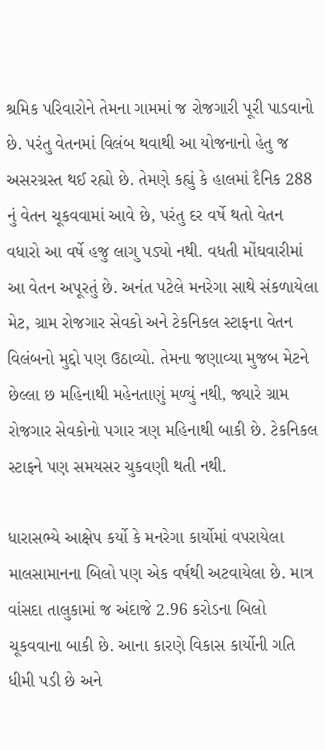શ્રમિક પરિવારોને તેમના ગામમાં જ રોજગારી પૂરી પાડવાનો છે. પરંતુ વેતનમાં વિલંબ થવાથી આ યોજનાનો હેતુ જ અસરગ્રસ્ત થઈ રહ્યો છે. તેમણે કહ્યું કે હાલમાં દૈનિક 288 નું વેતન ચૂકવવામાં આવે છે, પરંતુ દર વર્ષે થતો વેતન વધારો આ વર્ષે હજુ લાગુ પડ્યો નથી. વધતી મોંઘવારીમાં આ વેતન અપૂરતું છે. અનંત પટેલે મનરેગા સાથે સંકળાયેલા મેટ, ગ્રામ રોજગાર સેવકો અને ટેકનિકલ સ્ટાફના વેતન વિલંબનો મુદ્દો પણ ઉઠાવ્યો. તેમના જણાવ્યા મુજબ મેટને છેલ્લા છ મહિનાથી મહેનતાણું મળ્યું નથી, જ્યારે ગ્રામ રોજગાર સેવકોનો પગાર ત્રણ મહિનાથી બાકી છે. ટેકનિકલ સ્ટાફને પણ સમયસર ચુકવણી થતી નથી.

ધારાસભ્યે આક્ષેપ કર્યો કે મનરેગા કાર્યોમાં વપરાયેલા માલસામાનના બિલો પણ એક વર્ષથી અટવાયેલા છે. માત્ર વાંસદા તાલુકામાં જ અંદાજે 2.96 કરોડના બિલો ચૂકવવાના બાકી છે. આના કારણે વિકાસ કાર્યોની ગતિ ધીમી પડી છે અને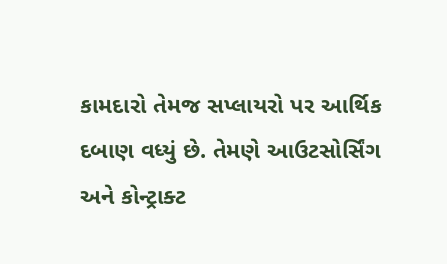કામદારો તેમજ સપ્લાયરો પર આર્થિક દબાણ વધ્યું છે. તેમણે આઉટસોર્સિંગ અને કોન્ટ્રાક્ટ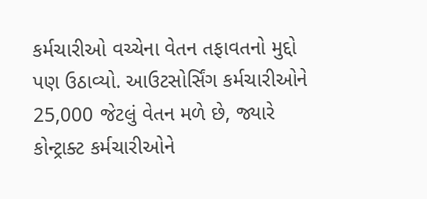કર્મચારીઓ વચ્ચેના વેતન તફાવતનો મુદ્દો પણ ઉઠાવ્યો. આઉટસોર્સિંગ કર્મચારીઓને 25,000 જેટલું વેતન મળે છે, જ્યારે કોન્ટ્રાક્ટ કર્મચારીઓને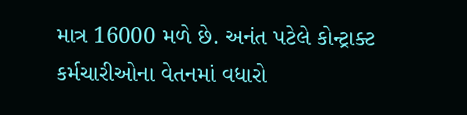માત્ર 16000 મળે છે. અનંત પટેલે કોન્ટ્રાક્ટ કર્મચારીઓના વેતનમાં વધારો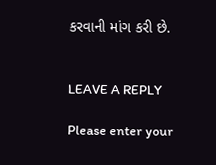કરવાની માંગ કરી છે.


LEAVE A REPLY

Please enter your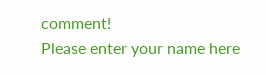comment!
Please enter your name here